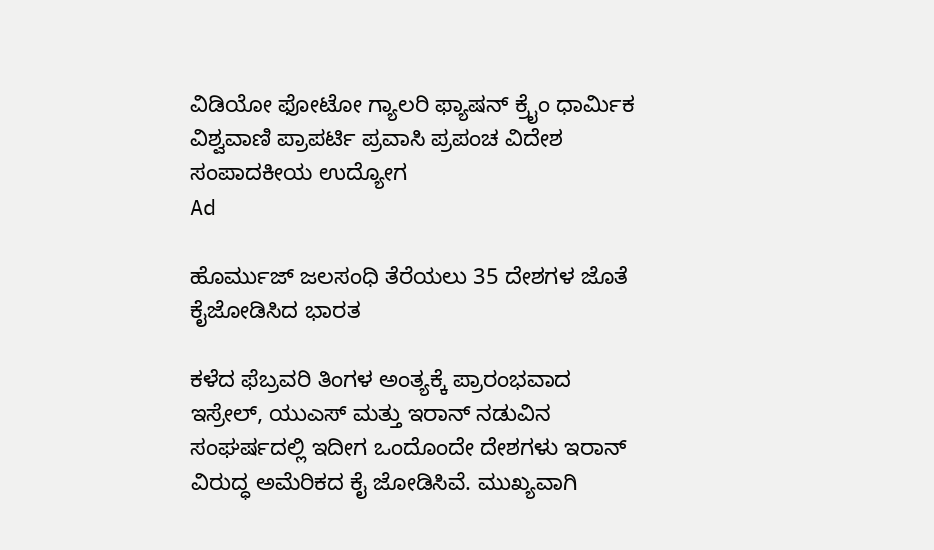ವಿಡಿಯೋ ಫೋಟೋ ಗ್ಯಾಲರಿ ಫ್ಯಾಷನ್ ಕ್ರೈಂ ಧಾರ್ಮಿಕ ವಿಶ್ವವಾಣಿ ಪ್ರಾಪರ್ಟಿ ಪ್ರವಾಸಿ ಪ್ರಪಂಚ ವಿದೇಶ ಸಂಪಾದಕೀಯ ಉದ್ಯೋಗ
Ad

ಹೊರ್ಮುಜ್ ಜಲಸಂಧಿ ತೆರೆಯಲು 35 ದೇಶಗಳ ಜೊತೆ ಕೈಜೋಡಿಸಿದ ಭಾರತ

ಕಳೆದ ಫೆಬ್ರವರಿ ತಿಂಗಳ ಅಂತ್ಯಕ್ಕೆ ಪ್ರಾರಂಭವಾದ ಇಸ್ರೇಲ್, ಯುಎಸ್ ಮತ್ತು ಇರಾನ್ ನಡುವಿನ ಸಂಘರ್ಷದಲ್ಲಿ ಇದೀಗ ಒಂದೊಂದೇ ದೇಶಗಳು ಇರಾನ್ ವಿರುದ್ಧ ಅಮೆರಿಕದ ಕೈ ಜೋಡಿಸಿವೆ. ಮುಖ್ಯವಾಗಿ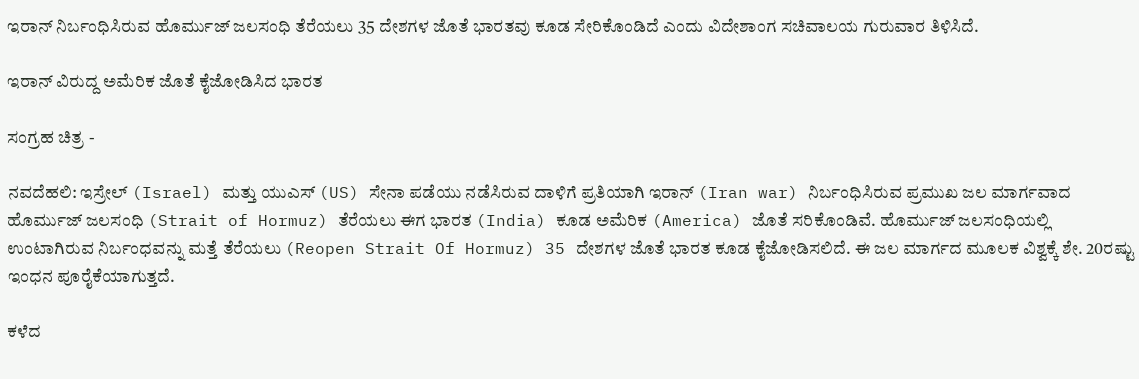ಇರಾನ್ ನಿರ್ಬಂಧಿಸಿರುವ ಹೊರ್ಮುಜ್ ಜಲಸಂಧಿ ತೆರೆಯಲು 35 ದೇಶಗಳ ಜೊತೆ ಭಾರತವು ಕೂಡ ಸೇರಿಕೊಂಡಿದೆ ಎಂದು ವಿದೇಶಾಂಗ ಸಚಿವಾಲಯ ಗುರುವಾರ ತಿಳಿಸಿದೆ.

ಇರಾನ್ ವಿರುದ್ದ ಅಮೆರಿಕ ಜೊತೆ ಕೈಜೋಡಿಸಿದ ಭಾರತ

ಸಂಗ್ರಹ ಚಿತ್ರ -

ನವದೆಹಲಿ: ಇಸ್ರೇಲ್ (Israel) ಮತ್ತು ಯುಎಸ್ (US) ಸೇನಾ ಪಡೆಯು ನಡೆಸಿರುವ ದಾಳಿಗೆ ಪ್ರತಿಯಾಗಿ ಇರಾನ್ (Iran war) ನಿರ್ಬಂಧಿಸಿರುವ ಪ್ರಮುಖ ಜಲ ಮಾರ್ಗವಾದ ಹೊರ್ಮುಜ್ ಜಲಸಂಧಿ (Strait of Hormuz) ತೆರೆಯಲು ಈಗ ಭಾರತ (India) ಕೂಡ ಅಮೆರಿಕ (America) ಜೊತೆ ಸರಿಕೊಂಡಿವೆ. ಹೊರ್ಮುಜ್ ಜಲಸಂಧಿಯಲ್ಲಿ ಉಂಟಾಗಿರುವ ನಿರ್ಬಂಧವನ್ನು ಮತ್ತೆ ತೆರೆಯಲು (Reopen Strait Of Hormuz) 35 ದೇಶಗಳ ಜೊತೆ ಭಾರತ ಕೂಡ ಕೈಜೋಡಿಸಲಿದೆ. ಈ ಜಲ ಮಾರ್ಗದ ಮೂಲಕ ವಿಶ್ವಕ್ಕೆ ಶೇ. 20ರಷ್ಟು ಇಂಧನ ಪೂರೈಕೆಯಾಗುತ್ತದೆ.

ಕಳೆದ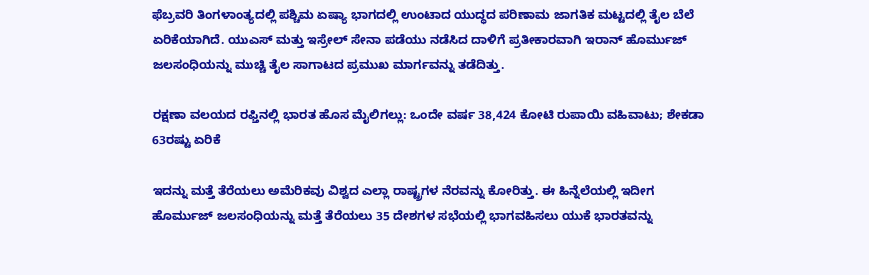ಫೆಬ್ರವರಿ ತಿಂಗಳಾಂತ್ಯದಲ್ಲಿ ಪಶ್ಚಿಮ ಏಷ್ಯಾ ಭಾಗದಲ್ಲಿ ಉಂಟಾದ ಯುದ್ಧದ ಪರಿಣಾಮ ಜಾಗತಿಕ ಮಟ್ಟದಲ್ಲಿ ತೈಲ ಬೆಲೆ ಏರಿಕೆಯಾಗಿದೆ. ಯುಎಸ್ ಮತ್ತು ಇಸ್ರೇಲ್ ಸೇನಾ ಪಡೆಯು ನಡೆಸಿದ ದಾಳಿಗೆ ಪ್ರತೀಕಾರವಾಗಿ ಇರಾನ್ ಹೊರ್ಮುಜ್ ಜಲಸಂಧಿಯನ್ನು ಮುಚ್ಚಿ ತೈಲ ಸಾಗಾಟದ ಪ್ರಮುಖ ಮಾರ್ಗವನ್ನು ತಡೆದಿತ್ತು.

ರಕ್ಷಣಾ ವಲಯದ ರಫ್ತಿನಲ್ಲಿ ಭಾರತ ಹೊಸ ಮೈಲಿಗಲ್ಲು: ಒಂದೇ ವರ್ಷ 38,424 ಕೋಟಿ ರುಪಾಯಿ ವಹಿವಾಟು; ಶೇಕಡಾ 63ರಷ್ಟು ಏರಿಕೆ

ಇದನ್ನು ಮತ್ತೆ ತೆರೆಯಲು ಅಮೆರಿಕವು ವಿಶ್ವದ ಎಲ್ಲಾ ರಾಷ್ಟ್ರಗಳ ನೆರವನ್ನು ಕೋರಿತ್ತು. ಈ ಹಿನ್ನೆಲೆಯಲ್ಲಿ ಇದೀಗ ಹೊರ್ಮುಜ್ ಜಲಸಂಧಿಯನ್ನು ಮತ್ತೆ ತೆರೆಯಲು 35 ದೇಶಗಳ ಸಭೆಯಲ್ಲಿ ಭಾಗವಹಿಸಲು ಯುಕೆ ಭಾರತವನ್ನು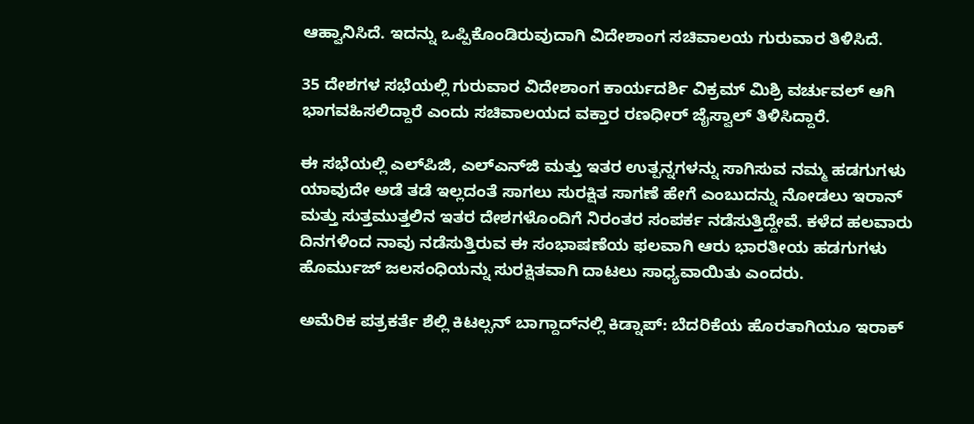ಆಹ್ವಾನಿಸಿದೆ. ಇದನ್ನು ಒಪ್ಪಿಕೊಂಡಿರುವುದಾಗಿ ವಿದೇಶಾಂಗ ಸಚಿವಾಲಯ ಗುರುವಾರ ತಿಳಿಸಿದೆ.

35 ದೇಶಗಳ ಸಭೆಯಲ್ಲಿ ಗುರುವಾರ ವಿದೇಶಾಂಗ ಕಾರ್ಯದರ್ಶಿ ವಿಕ್ರಮ್ ಮಿಶ್ರಿ ವರ್ಚುವಲ್ ಆಗಿ ಭಾಗವಹಿಸಲಿದ್ದಾರೆ ಎಂದು ಸಚಿವಾಲಯದ ವಕ್ತಾರ ರಣಧೀರ್ ಜೈಸ್ವಾಲ್ ತಿಳಿಸಿದ್ದಾರೆ.

ಈ ಸಭೆಯಲ್ಲಿ ಎಲ್‌ಪಿಜಿ, ಎಲ್‌ಎನ್‌ಜಿ ಮತ್ತು ಇತರ ಉತ್ಪನ್ನಗಳನ್ನು ಸಾಗಿಸುವ ನಮ್ಮ ಹಡಗುಗಳು ಯಾವುದೇ ಅಡೆ ತಡೆ ಇಲ್ಲದಂತೆ ಸಾಗಲು ಸುರಕ್ಷಿತ ಸಾಗಣೆ ಹೇಗೆ ಎಂಬುದನ್ನು ನೋಡಲು ಇರಾನ್ ಮತ್ತು ಸುತ್ತಮುತ್ತಲಿನ ಇತರ ದೇಶಗಳೊಂದಿಗೆ ನಿರಂತರ ಸಂಪರ್ಕ ನಡೆಸುತ್ತಿದ್ದೇವೆ. ಕಳೆದ ಹಲವಾರು ದಿನಗಳಿಂದ ನಾವು ನಡೆಸುತ್ತಿರುವ ಈ ಸಂಭಾಷಣೆಯ ಫಲವಾಗಿ ಆರು ಭಾರತೀಯ ಹಡಗುಗಳು ಹೊರ್ಮುಜ್ ಜಲಸಂಧಿಯನ್ನು ಸುರಕ್ಷಿತವಾಗಿ ದಾಟಲು ಸಾಧ್ಯವಾಯಿತು ಎಂದರು.

ಅಮೆರಿಕ ಪತ್ರಕರ್ತೆ ಶೆಲ್ಲಿ ಕಿಟಲ್ಸನ್ ಬಾಗ್ದಾದ್‌ನಲ್ಲಿ ಕಿಡ್ನಾಪ್‌: ಬೆದರಿಕೆಯ ಹೊರತಾಗಿಯೂ ಇರಾಕ್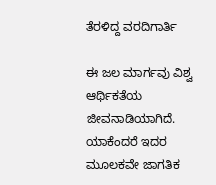ತೆರಳಿದ್ದ ವರದಿಗಾರ್ತಿ

ಈ ಜಲ ಮಾರ್ಗವು ವಿಶ್ವ ಆರ್ಥಿಕತೆಯ ಜೀವನಾಡಿಯಾಗಿದೆ. ಯಾಕೆಂದರೆ ಇದರ ಮೂಲಕವೇ ಜಾಗತಿಕ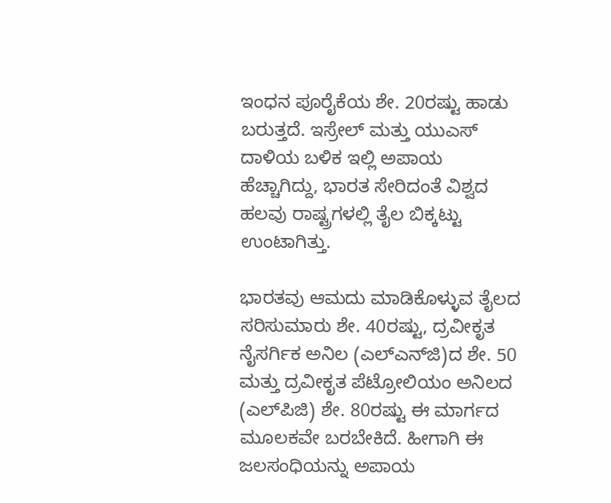ಇಂಧನ ಪೂರೈಕೆಯ ಶೇ. 20ರಷ್ಟು ಹಾಡು ಬರುತ್ತದೆ. ಇಸ್ರೇಲ್ ಮತ್ತು ಯುಎಸ್ ದಾಳಿಯ ಬಳಿಕ ಇಲ್ಲಿ ಅಪಾಯ ಹೆಚ್ಚಾಗಿದ್ದು, ಭಾರತ ಸೇರಿದಂತೆ ವಿಶ್ವದ ಹಲವು ರಾಷ್ಟ್ರಗಳಲ್ಲಿ ತೈಲ ಬಿಕ್ಕಟ್ಟು ಉಂಟಾಗಿತ್ತು.

ಭಾರತವು ಆಮದು ಮಾಡಿಕೊಳ್ಳುವ ತೈಲದ ಸರಿಸುಮಾರು ಶೇ. 40ರಷ್ಟು, ದ್ರವೀಕೃತ ನೈಸರ್ಗಿಕ ಅನಿಲ (ಎಲ್‌ಎನ್‌ಜಿ)ದ ಶೇ. 50 ಮತ್ತು ದ್ರವೀಕೃತ ಪೆಟ್ರೋಲಿಯಂ ಅನಿಲದ (ಎಲ್‌ಪಿಜಿ) ಶೇ. 80ರಷ್ಟು ಈ ಮಾರ್ಗದ ಮೂಲಕವೇ ಬರಬೇಕಿದೆ. ಹೀಗಾಗಿ ಈ ಜಲಸಂಧಿಯನ್ನು ಅಪಾಯ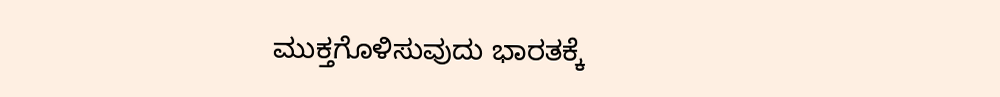ಮುಕ್ತಗೊಳಿಸುವುದು ಭಾರತಕ್ಕೆ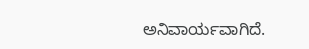ಅನಿವಾರ್ಯವಾಗಿದೆ.